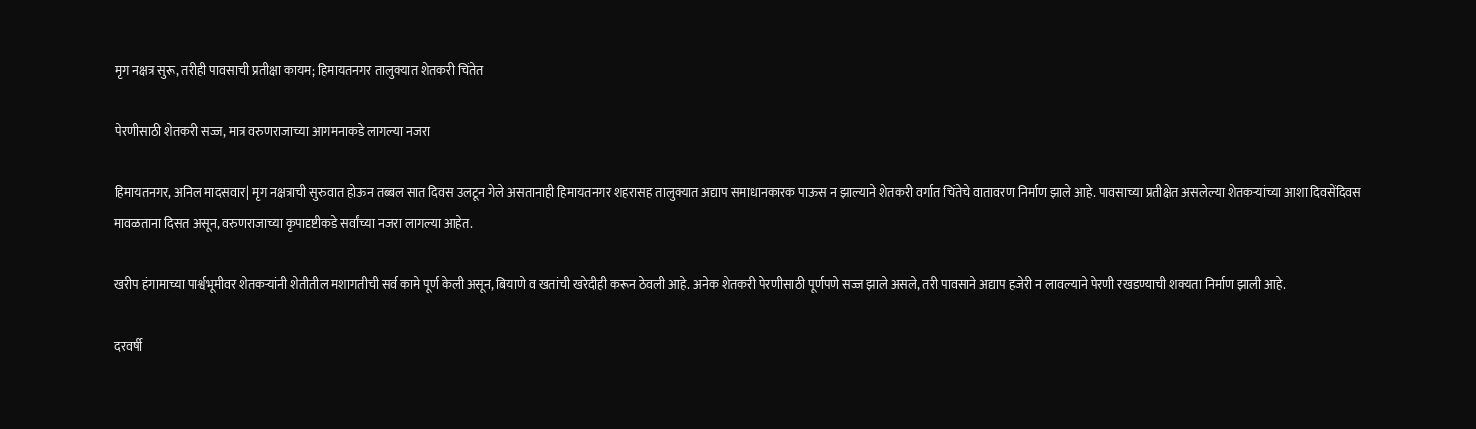मृग नक्षत्र सुरू, तरीही पावसाची प्रतीक्षा कायम; हिमायतनगर तालुक्यात शेतकरी चिंतेत

पेरणीसाठी शेतकरी सज्ज, मात्र वरुणराजाच्या आगमनाकडे लागल्या नजरा

हिमायतनगर, अनिल मादसवार| मृग नक्षत्राची सुरुवात होऊन तब्बल सात दिवस उलटून गेले असतानाही हिमायतनगर शहरासह तालुक्यात अद्याप समाधानकारक पाऊस न झाल्याने शेतकरी वर्गात चिंतेचे वातावरण निर्माण झाले आहे. पावसाच्या प्रतीक्षेत असलेल्या शेतकऱ्यांच्या आशा दिवसेंदिवस मावळताना दिसत असून, वरुणराजाच्या कृपादृष्टीकडे सर्वांच्या नजरा लागल्या आहेत.

खरीप हंगामाच्या पार्श्वभूमीवर शेतकऱ्यांनी शेतीतील मशागतीची सर्व कामे पूर्ण केली असून, बियाणे व खतांची खरेदीही करून ठेवली आहे. अनेक शेतकरी पेरणीसाठी पूर्णपणे सज्ज झाले असले, तरी पावसाने अद्याप हजेरी न लावल्याने पेरणी रखडण्याची शक्यता निर्माण झाली आहे.

दरवर्षी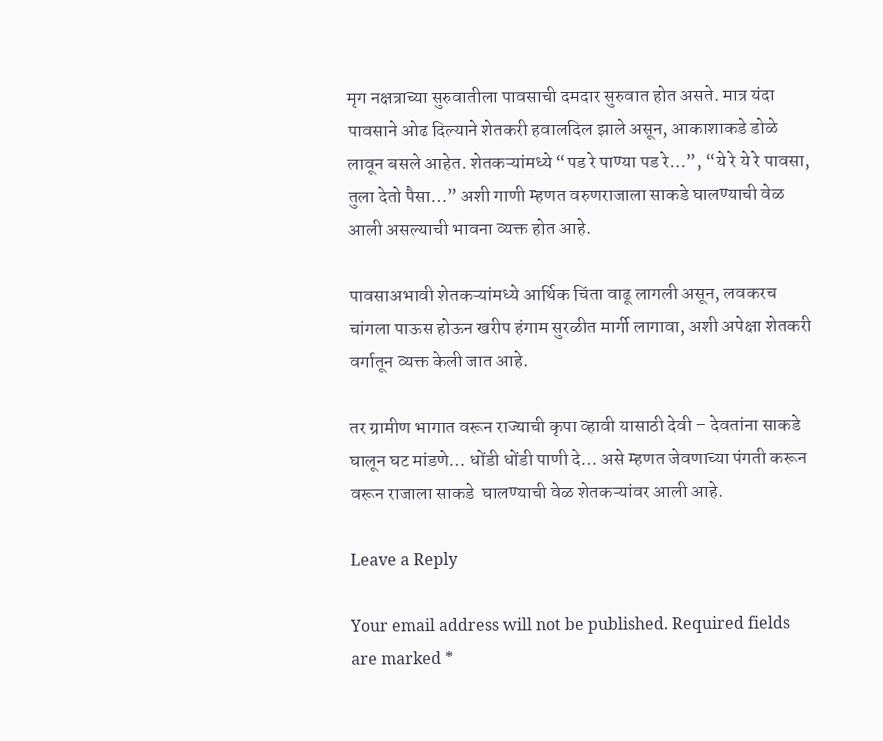मृग नक्षत्राच्या सुरुवातीला पावसाची दमदार सुरुवात होत असते. मात्र यंदा पावसाने ओढ दिल्याने शेतकरी हवालदिल झाले असून, आकाशाकडे डोळे लावून बसले आहेत. शेतकऱ्यांमध्ये “पड रे पाण्या पड रे…”, “ये रे ये रे पावसा, तुला देतो पैसा…” अशी गाणी म्हणत वरुणराजाला साकडे घालण्याची वेळ आली असल्याची भावना व्यक्त होत आहे.

पावसाअभावी शेतकऱ्यांमध्ये आर्थिक चिंता वाढू लागली असून, लवकरच चांगला पाऊस होऊन खरीप हंगाम सुरळीत मार्गी लागावा, अशी अपेक्षा शेतकरी वर्गातून व्यक्त केली जात आहे.

तर ग्रामीण भागात वरून राज्याची कृपा व्हावी यासाठी देवी – देवतांना साकडे घालून घट मांडणे… धोंडी धोंडी पाणी दे… असे म्हणत जेवणाच्या पंगती करून वरून राजाला साकडे  घालण्याची वेळ शेतकऱ्यांवर आली आहे.

Leave a Reply

Your email address will not be published. Required fields are marked *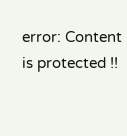error: Content is protected !!